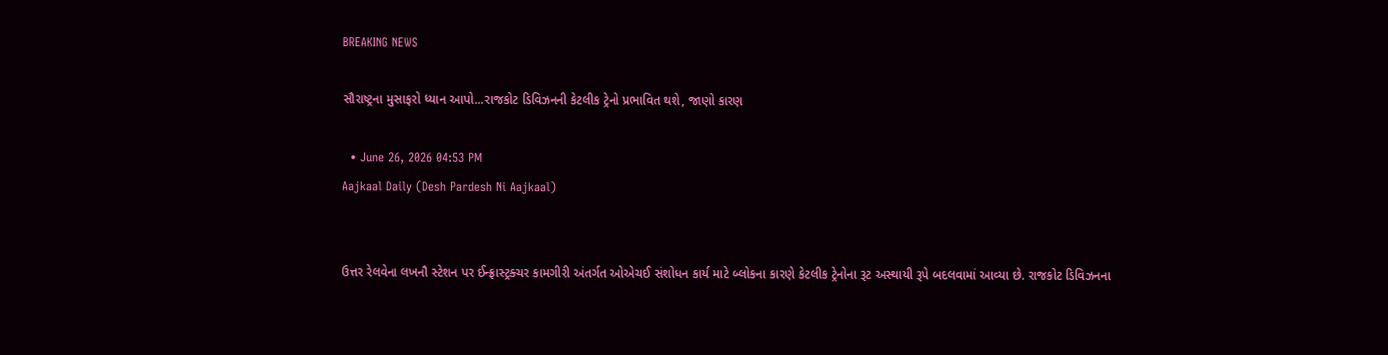BREAKING NEWS

સૌરાષ્ટ્રના મુસાફરો ધ્યાન આપો...રાજકોટ ડિવિઝનની કેટલીક ટ્રેનો પ્રભાવિત થશે, જાણો કારણ

  • June 26, 2026 04:53 PM
Aajkaal Daily (Desh Pardesh Ni Aajkaal)


ઉત્તર રેલવેના લખનૌ સ્ટેશન પર ઈન્ફ્રાસ્ટ્રક્ચર કામગીરી અંતર્ગત ઓએચઈ સંશોધન કાર્ય માટે બ્લોકના કારણે કેટલીક ટ્રેનોના રૂટ અસ્થાયી રૂપે બદલવામાં આવ્યા છે. રાજકોટ ડિવિઝનના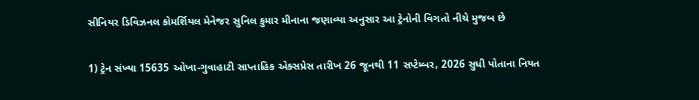સીનિયર ડિવિઝનલ કોમર્શિયલ મેનેજર સુનિલ કુમાર મીનાના જણાવ્યા અનુસાર આ ટ્રેનોની વિગતો નીચે મુજબ છે

1) ટ્રેન સંખ્યા 15635 ઓખા-ગુવાહાટી સાપ્તાહિક એક્સપ્રેસ તારીખ 26 જૂનથી 11 સપ્ટેમ્બર, 2026 સુધી પોતાના નિયત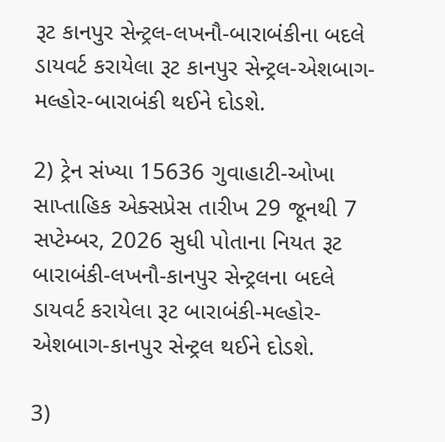રૂટ કાનપુર સેન્ટ્રલ-લખનૌ-બારાબંકીના બદલે ડાયવર્ટ કરાયેલા રૂટ કાનપુર સેન્ટ્રલ-એશબાગ-મલ્હોર-બારાબંકી થઈને દોડશે.

2) ટ્રેન સંખ્યા 15636 ગુવાહાટી-ઓખા સાપ્તાહિક એક્સપ્રેસ તારીખ 29 જૂનથી 7 સપ્ટેમ્બર, 2026 સુધી પોતાના નિયત રૂટ બારાબંકી-લખનૌ-કાનપુર સેન્ટ્રલના બદલે ડાયવર્ટ કરાયેલા રૂટ બારાબંકી-મલ્હોર-એશબાગ-કાનપુર સેન્ટ્રલ થઈને દોડશે.

3)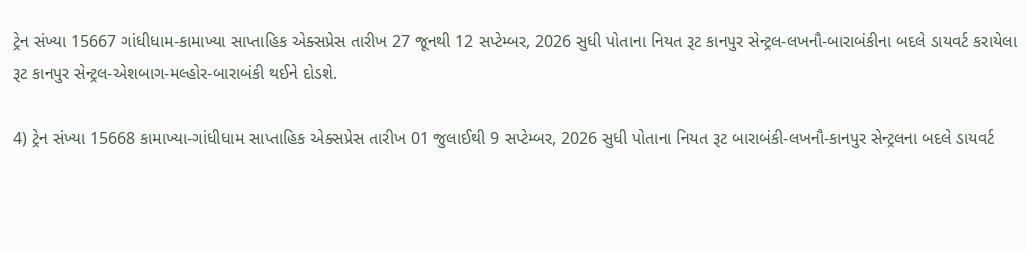ટ્રેન સંખ્યા 15667 ગાંધીધામ-કામાખ્યા સાપ્તાહિક એક્સપ્રેસ તારીખ 27 જૂનથી 12 સપ્ટેમ્બર, 2026 સુધી પોતાના નિયત રૂટ કાનપુર સેન્ટ્રલ-લખનૌ-બારાબંકીના બદલે ડાયવર્ટ કરાયેલા રૂટ કાનપુર સેન્ટ્રલ-એશબાગ-મલ્હોર-બારાબંકી થઈને દોડશે.

4) ટ્રેન સંખ્યા 15668 કામાખ્યા-ગાંધીધામ સાપ્તાહિક એક્સપ્રેસ તારીખ 01 જુલાઈથી 9 સપ્ટેમ્બર, 2026 સુધી પોતાના નિયત રૂટ બારાબંકી-લખનૌ-કાનપુર સેન્ટ્રલના બદલે ડાયવર્ટ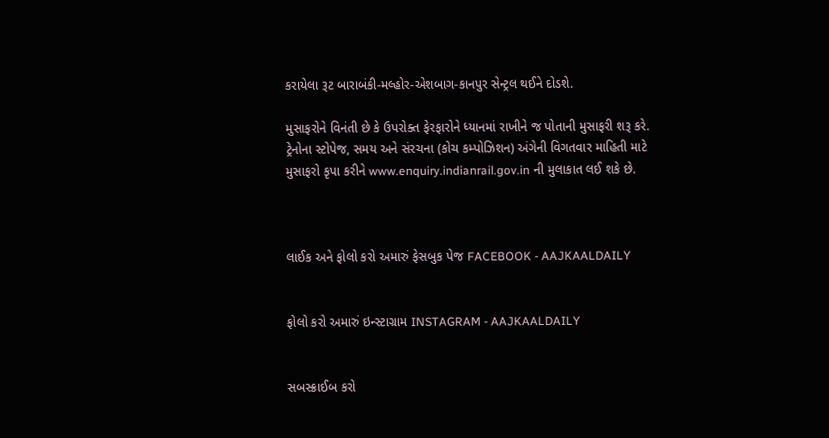કરાયેલા રૂટ બારાબંકી-મલ્હોર-એશબાગ-કાનપુર સેન્ટ્રલ થઈને દોડશે.

મુસાફરોને વિનંતી છે કે ઉપરોક્ત ફેરફારોને ધ્યાનમાં રાખીને જ પોતાની મુસાફરી શરૂ કરે. ટ્રેનોના સ્ટોપેજ, સમય અને સંરચના (કોચ કમ્પોઝિશન) અંગેની વિગતવાર માહિતી માટે મુસાફરો કૃપા કરીને www.enquiry.indianrail.gov.in ની મુલાકાત લઈ શકે છે.



લાઈક અને ફોલો કરો અમારું ફેસબુક પેજ FACEBOOK - AAJKAALDAILY


ફોલો કરો અમારું ઇન્સ્ટાગ્રામ INSTAGRAM - AAJKAALDAILY


સબસ્ક્રાઈબ કરો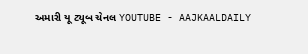અમારી યૂ ટ્યૂબ ચેનલ YOUTUBE - AAJKAALDAILY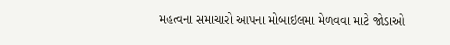મહત્વના સમાચારો આપના મોબાઇલમા મેળવવા માટે જોડાઓ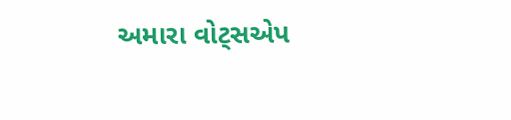અમારા વોટ્સએપ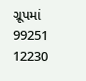ગ્રૂપમાં  99251 12230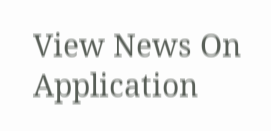View News On Application